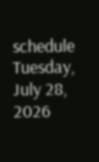schedule Tuesday, July 28, 2026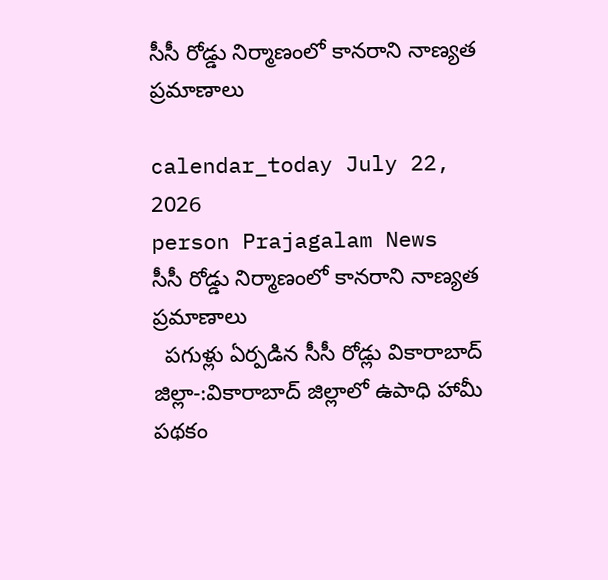సీసీ రోడ్డు నిర్మాణంలో కానరాని నాణ్యత ప్రమాణాలు

calendar_today July 22, 2026
person Prajagalam News
సీసీ రోడ్డు నిర్మాణంలో కానరాని నాణ్యత ప్రమాణాలు
  పగుళ్లు ఏర్పడిన సీసీ రోడ్లు వికారాబాద్ జిల్లా-:వికారాబాద్ జిల్లాలో ఉపాధి హామీ పథకం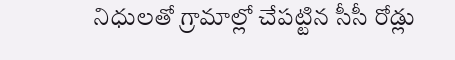నిధులతో గ్రామాల్లో చేపట్టిన సీసీ రోడ్లు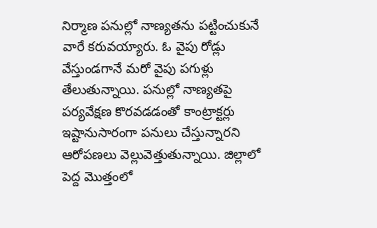నిర్మాణ పనుల్లో నాణ్యతను పట్టించుకునే వారే కరువయ్యారు. ఓ వైపు రోడ్లు వేస్తుండగానే మరో వైపు పగుళ్లు తేలుతున్నాయి. పనుల్లో నాణ్యతపై పర్యవేక్షణ కొరవడడంతో కాంట్రాక్టర్లు ఇష్టానుసారంగా పనులు చేస్తున్నారని ఆరోపణలు వెల్లువెత్తుతున్నాయి. జిల్లాలో పెద్ద మొత్తంలో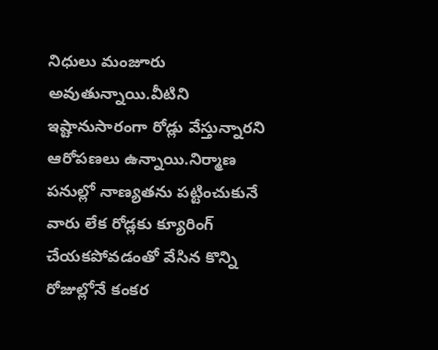నిధులు మంజూరు అవుతున్నాయి.వీటిని ఇష్టానుసారంగా రోడ్లు వేస్తున్నారని ఆరోపణలు ఉన్నాయి.నిర్మాణ పనుల్లో నాణ్యతను పట్టించుకునే వారు లేక రోడ్లకు క్యూరింగ్‌ చేయకపోవడంతో వేసిన కొన్ని రోజుల్లోనే కంకర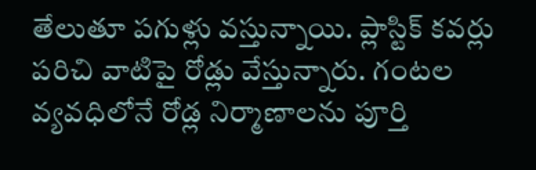తేలుతూ పగుళ్లు వస్తున్నాయి. ప్లాస్టిక్‌ కవర్లు పరిచి వాటిపై రోడ్లు వేస్తున్నారు. గంటల వ్యవధిలోనే రోడ్ల నిర్మాణాలను పూర్తి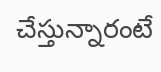చేస్తున్నారంటే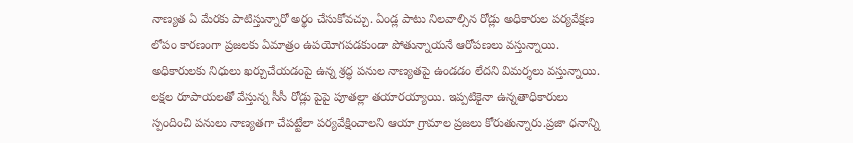నాణ్యత ఏ మేరకు పాటిస్తున్నారో అర్థం చేసుకోవచ్చు. ఏండ్ల పాటు నిలవాల్సిన రోడ్లు అధికారుల పర్యవేక్షణ లోపం కారణంగా ప్రజలకు ఏమాత్రం ఉపయోగపడకుండా పోతున్నాయనే ఆరోపణలు వస్తున్నాయి. అధికారులకు నిధులు ఖర్చుచేయడంపై ఉన్న శ్రద్ధ పనుల నాణ్యతపై ఉండడం లేదని విమర్శలు వస్తున్నాయి. లక్షల రూపాయలతో వేస్తున్న సీసీ రోడ్లు పైపై పూతల్లా తయారయ్యాయి. ఇప్పటికైనా ఉన్నతాధికారులు స్పందించి పనులు నాణ్యతగా చేపట్టేలా పర్యవేక్షించాలని ఆయా గ్రామాల ప్రజలు కోరుతున్నారు.ప్రజా ధనాన్ని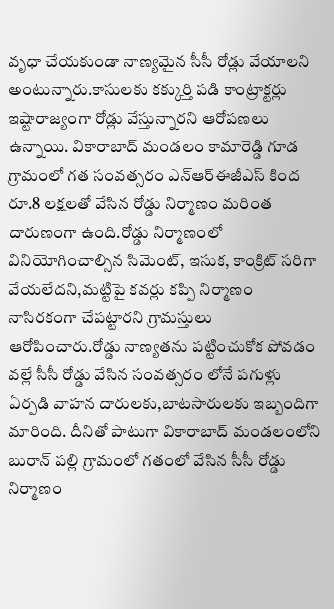వృధా చేయకుండా నాణ్యమైన సీసీ రోడ్లు వేయాలని అంటున్నారు.కాసులకు కక్కుర్తి పడి కాంట్రాక్టర్లు ఇష్టారాజ్యంగా రోడ్లు వేస్తున్నారని ఆరోపణలు ఉన్నాయి. వికారాబాద్ మండలం కామారెడ్డి గూడ గ్రామంలో గత సంవత్సరం ఎన్ఆర్ఈజీఎస్ కింద రూ.8 లక్షలతో వేసిన రోడ్డు నిర్మాణం మరింత దారుణంగా ఉంది.రోడ్డు నిర్మాణంలో వినియోగించాల్సిన సిమెంట్‌, ఇసుక, కాంక్రిట్‌ సరిగా వేయలేదని,మట్టిపై కవర్లు కప్పి నిర్మాణం నాసిరకంగా చేపట్టారని గ్రామస్తులు ఆరోపించారు.రోడ్డు నాణ్యతను పట్టించుకోక పోవడం వల్లే సీసీ రోడ్డు వేసిన సంవత్సరం లోనే పగుళ్లు ఏర్పడి వాహన దారులకు,బాటసారులకు ఇబ్బందిగా మారింది. దీనితో పాటుగా వికారాబాద్ మండలంలోని బురాన్ పల్లి గ్రామంలో గతంలో వేసిన సీసీ రోడ్డు నిర్మాణం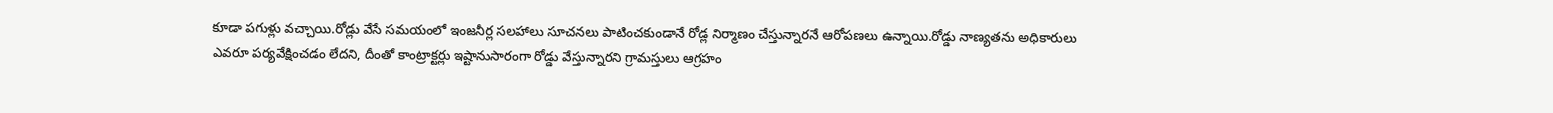కూడా పగుళ్లు వచ్చాయి.రోడ్లు వేసే సమయంలో ఇంజనీర్ల సలహాలు సూచనలు పాటించకుండానే రోడ్ల నిర్మాణం చేస్తున్నారనే ఆరోపణలు ఉన్నాయి.రోడ్డు నాణ్యతను అధికారులు ఎవరూ పర్యవేక్షించడం లేదని, దీంతో కాంట్రాక్టర్లు ఇష్టానుసారంగా రోడ్డు వేస్తున్నారని గ్రామస్తులు ఆగ్రహం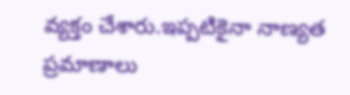వ్యక్తం చేశారు.ఇప్పటికైనా నాణ్యత ప్రమాణాలు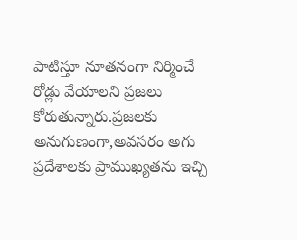పాటిస్తూ నూతనంగా నిర్మించే రోడ్లు వేయాలని ప్రజలు కోరుతున్నారు.ప్రజలకు అనుగుణంగా,అవసరం అగు ప్రదేశాలకు ప్రాముఖ్యతను ఇచ్చి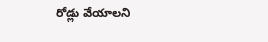రోడ్లు వేయాలని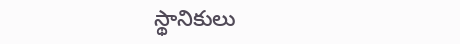స్థానికులు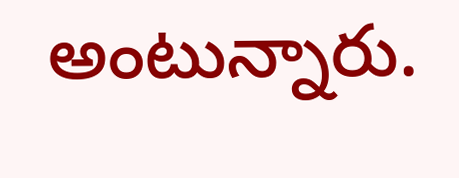అంటున్నారు.